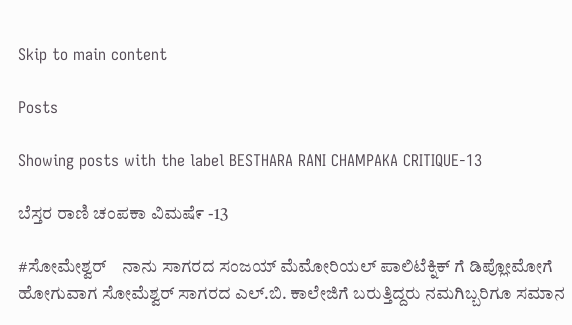Skip to main content

Posts

Showing posts with the label BESTHARA RANI CHAMPAKA CRITIQUE-13

ಬೆಸ್ತರ ರಾಣಿ ಚಂಪಕಾ ವಿಮಷೆ೯ -13

#ಸೋಮೇಶ್ವರ್    ನಾನು ಸಾಗರದ ಸಂಜಯ್ ಮೆಮೋರಿಯಲ್ ಪಾಲಿಟೆಕ್ನಿಕ್ ಗೆ ಡಿಪ್ಲೋಮೋಗೆ ಹೋಗುವಾಗ ಸೋಮೆಶ್ವರ್ ಸಾಗರದ ಎಲ್.ಬಿ. ಕಾಲೇಜಿಗೆ ಬರುತ್ತಿದ್ದರು ನಮಗಿಬ್ಬರಿಗೂ ಸಮಾನ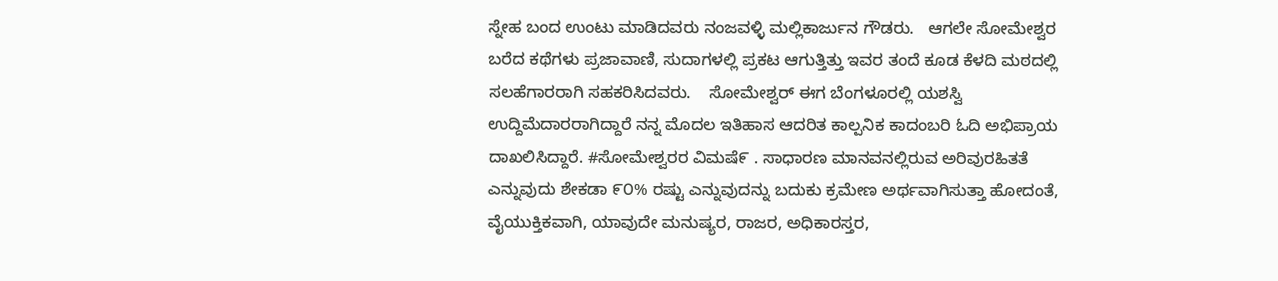ಸ್ನೇಹ ಬಂದ ಉಂಟು ಮಾಡಿದವರು ನಂಜವಳ್ಳಿ ಮಲ್ಲಿಕಾರ್ಜುನ ಗೌಡರು.   ಆಗಲೇ ಸೋಮೇಶ್ವರ ಬರೆದ ಕಥೆಗಳು ಪ್ರಜಾವಾಣಿ, ಸುದಾಗಳಲ್ಲಿ ಪ್ರಕಟ ಆಗುತ್ತಿತ್ತು ಇವರ ತಂದೆ ಕೂಡ ಕೆಳದಿ ಮಠದಲ್ಲಿ ಸಲಹೆಗಾರರಾಗಿ ಸಹಕರಿಸಿದವರು.    ಸೋಮೇಶ್ವರ್ ಈಗ ಬೆಂಗಳೂರಲ್ಲಿ ಯಶಸ್ವಿ ಉದ್ದಿಮೆದಾರರಾಗಿದ್ದಾರೆ ನನ್ನ ಮೊದಲ ಇತಿಹಾಸ ಆದರಿತ ಕಾಲ್ಪನಿಕ ಕಾದಂಬರಿ ಓದಿ ಅಭಿಪ್ರಾಯ ದಾಖಲಿಸಿದ್ದಾರೆ. #ಸೋಮೇಶ್ವರರ ವಿಮಷೆ೯ . ಸಾಧಾರಣ ಮಾನವನಲ್ಲಿರುವ ಅರಿವುರಹಿತತೆ ಎನ್ನುವುದು ಶೇಕಡಾ ೯೦% ರಷ್ಟು ಎನ್ನುವುದನ್ನು ಬದುಕು ಕ್ರಮೇಣ ಅರ್ಥವಾಗಿಸುತ್ತಾ ಹೋದಂತೆ, ವೈಯುಕ್ತಿಕವಾಗಿ, ಯಾವುದೇ ಮನುಷ್ಯರ, ರಾಜರ, ಅಧಿಕಾರಸ್ತರ,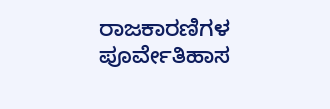ರಾಜಕಾರಣಿಗಳ ಪೂರ್ವೇತಿಹಾಸ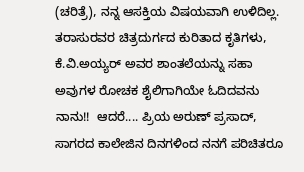(ಚರಿತ್ರೆ), ನನ್ನ ಆಸಕ್ತಿಯ ವಿಷಯವಾಗಿ ಉಳಿದಿಲ್ಲ. ತರಾಸುರವರ ಚಿತ್ರದುರ್ಗದ ಕುರಿತಾದ ಕೃತಿಗಳು, ಕೆ.ವಿ.ಅಯ್ಯರ್ ಅವರ ಶಾಂತಲೆಯನ್ನು ಸಹಾ ಅವುಗಳ ರೋಚಕ ಶೈಲಿಗಾಗಿಯೇ ಓದಿದವನು ನಾನು!!  ಆದರೆ.... ಪ್ರಿಯ ಅರುಣ್ ಪ್ರಸಾದ್, ಸಾಗರದ ಕಾಲೇಜಿನ ದಿನಗಳಿಂದ ನನಗೆ ಪರಿಚಿತರೂ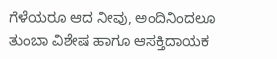ಗೆಳೆಯರೂ ಆದ ನೀವು, ಅಂದಿನಿಂದಲೂ ತುಂಬಾ ವಿಶೇಷ ಹಾಗೂ ಆಸಕ್ತಿದಾಯಕ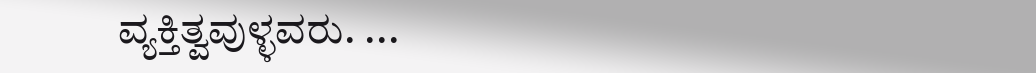ವ್ಯಕ್ತಿತ್ವವುಳ್ಳವರು. ...